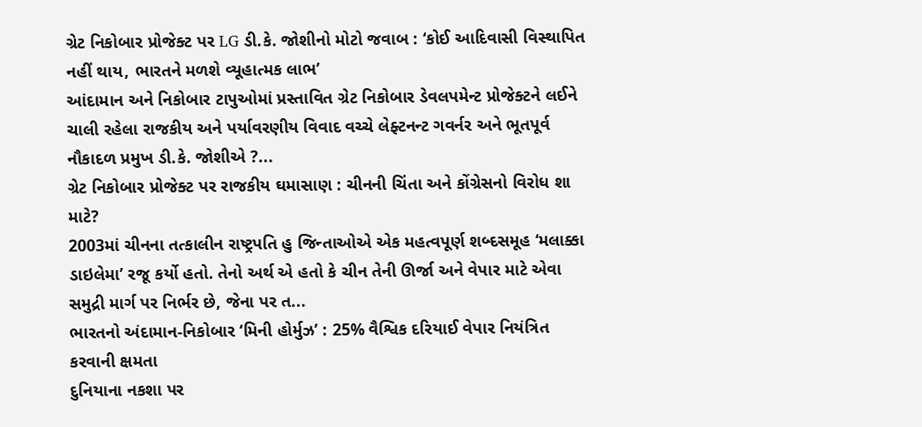ગ્રેટ નિકોબાર પ્રોજેક્ટ પર LG ડી.કે. જોશીનો મોટો જવાબ : ‘કોઈ આદિવાસી વિસ્થાપિત નહીં થાય, ભારતને મળશે વ્યૂહાત્મક લાભ’
આંદામાન અને નિકોબાર ટાપુઓમાં પ્રસ્તાવિત ગ્રેટ નિકોબાર ડેવલપમેન્ટ પ્રોજેક્ટને લઈને ચાલી રહેલા રાજકીય અને પર્યાવરણીય વિવાદ વચ્ચે લેફ્ટનન્ટ ગવર્નર અને ભૂતપૂર્વ નૌકાદળ પ્રમુખ ડી.કે. જોશીએ ?...
ગ્રેટ નિકોબાર પ્રોજેક્ટ પર રાજકીય ઘમાસાણ : ચીનની ચિંતા અને કોંગ્રેસનો વિરોધ શા માટે?
2003માં ચીનના તત્કાલીન રાષ્ટ્રપતિ હુ જિન્તાઓએ એક મહત્વપૂર્ણ શબ્દસમૂહ ‘મલાક્કા ડાઇલેમા’ રજૂ કર્યો હતો. તેનો અર્થ એ હતો કે ચીન તેની ઊર્જા અને વેપાર માટે એવા સમુદ્રી માર્ગ પર નિર્ભર છે, જેના પર ત...
ભારતનો અંદામાન-નિકોબાર ‘મિની હોર્મુઝ’ : 25% વૈશ્વિક દરિયાઈ વેપાર નિયંત્રિત કરવાની ક્ષમતા
દુનિયાના નકશા પર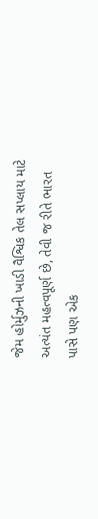જેમ હોર્મુઝની ખાડી વૈશ્વિક તેલ સપ્લાય માટે અત્યંત મહત્વપૂર્ણ છે, તેવી જ રીતે ભારત પાસે પણ એક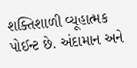શક્તિશાળી વ્યૂહાત્મક પોઈન્ટ છે. અંદામાન અને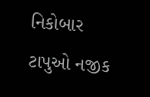નિકોબાર ટાપુઓ નજીક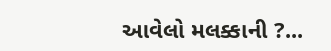આવેલો મલક્કાની ?...